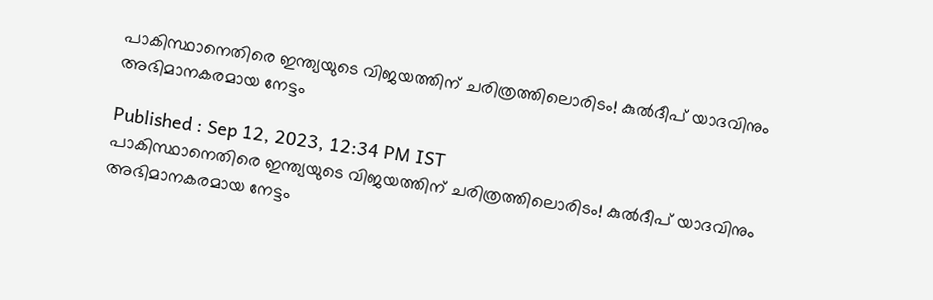പാകിസ്ഥാനെതിരെ ഇന്ത്യയുടെ വിജയത്തിന് ചരിത്രത്തിലൊരിടം! കുല്‍ദീപ് യാദവിനും അഭിമാനകരമായ നേട്ടം

Published : Sep 12, 2023, 12:34 PM IST
പാകിസ്ഥാനെതിരെ ഇന്ത്യയുടെ വിജയത്തിന് ചരിത്രത്തിലൊരിടം! കുല്‍ദീപ് യാദവിനും അഭിമാനകരമായ നേട്ടം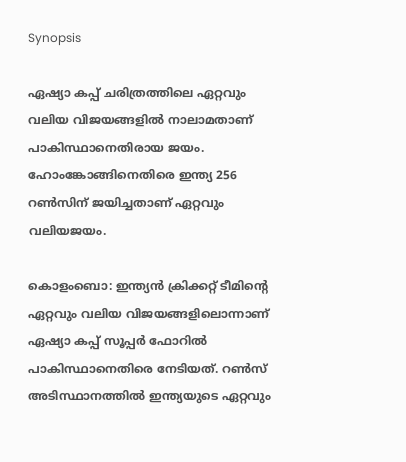Synopsis

ഏഷ്യാ കപ്പ് ചരിത്രത്തിലെ ഏറ്റവും വലിയ വിജയങ്ങളില്‍ നാലാമതാണ് പാകിസ്ഥാനെതിരായ ജയം. ഹോംങ്കോങ്ങിനെതിരെ ഇന്ത്യ 256 റണ്‍സിന് ജയിച്ചതാണ് ഏറ്റവും വലിയജയം.

കൊളംബൊ: ഇന്ത്യന്‍ ക്രിക്കറ്റ് ടീമിന്റെ ഏറ്റവും വലിയ വിജയങ്ങളിലൊന്നാണ് ഏഷ്യാ കപ്പ് സൂപ്പര്‍ ഫോറില്‍ പാകിസ്ഥാനെതിരെ നേടിയത്. റണ്‍സ് അടിസ്ഥാനത്തില്‍ ഇന്ത്യയുടെ ഏറ്റവും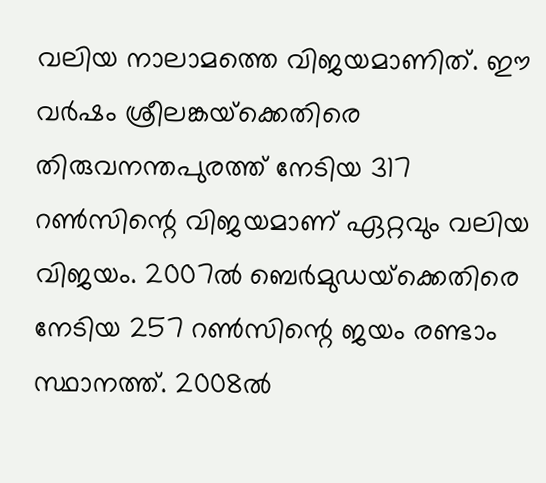വലിയ നാലാമത്തെ വിജയമാണിത്. ഈ വര്‍ഷം ശ്രീലങ്കയ്‌ക്കെതിരെ തിരുവനന്തപുരത്ത് നേടിയ 317 റണ്‍സിന്റെ വിജയമാണ് ഏറ്റവും വലിയ വിജയം. 2007ല്‍ ബെര്‍മുഡയ്‌ക്കെതിരെ നേടിയ 257 റണ്‍സിന്റെ ജയം രണ്ടാം സ്ഥാനത്ത്. 2008ല്‍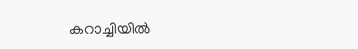കറാച്ചിയില്‍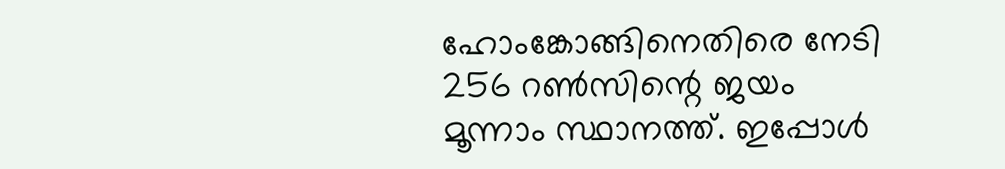ഹോംങ്കോങ്ങിനെതിരെ നേടി 256 റണ്‍സിന്റെ ജയം മൂന്നാം സ്ഥാനത്ത്. ഇപ്പോള്‍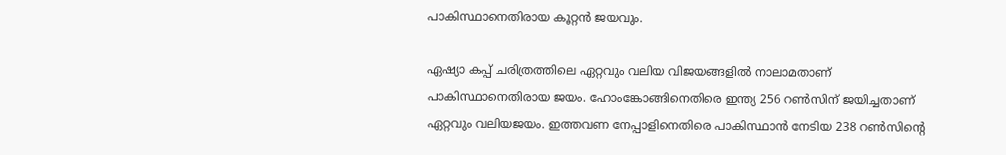പാകിസ്ഥാനെതിരായ കൂറ്റന്‍ ജയവും.

ഏഷ്യാ കപ്പ് ചരിത്രത്തിലെ ഏറ്റവും വലിയ വിജയങ്ങളില്‍ നാലാമതാണ് പാകിസ്ഥാനെതിരായ ജയം. ഹോംങ്കോങ്ങിനെതിരെ ഇന്ത്യ 256 റണ്‍സിന് ജയിച്ചതാണ് ഏറ്റവും വലിയജയം. ഇത്തവണ നേപ്പാളിനെതിരെ പാകിസ്ഥാന്‍ നേടിയ 238 റണ്‍സിന്റെ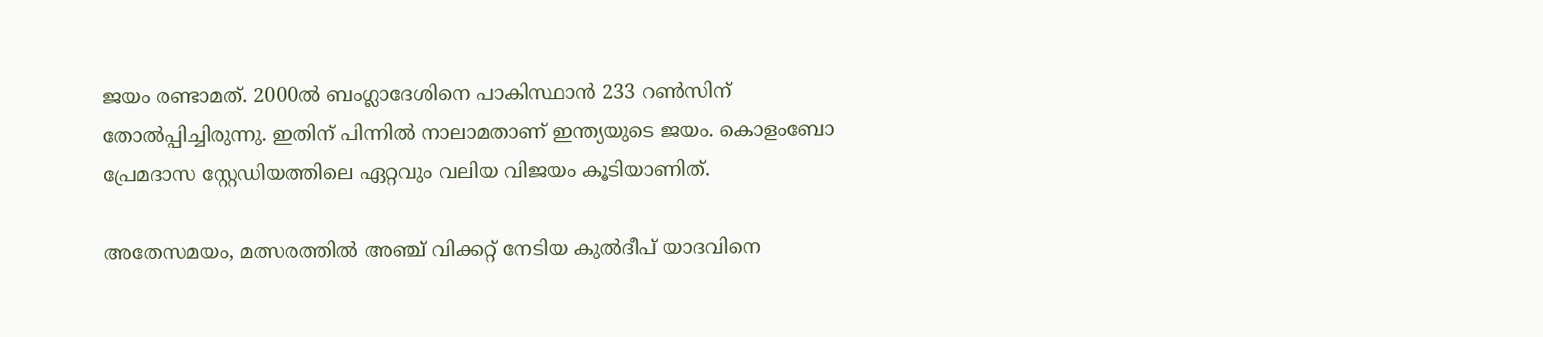ജയം രണ്ടാമത്. 2000ല്‍ ബംഗ്ലാദേശിനെ പാകിസ്ഥാന്‍ 233 റണ്‍സിന് തോല്‍പ്പിച്ചിരുന്നു. ഇതിന് പിന്നില്‍ നാലാമതാണ് ഇന്ത്യയുടെ ജയം. കൊളംബോ പ്രേമദാസ സ്റ്റേഡിയത്തിലെ ഏറ്റവും വലിയ വിജയം കൂടിയാണിത്.

അതേസമയം, മത്സരത്തില്‍ അഞ്ച് വിക്കറ്റ് നേടിയ കുല്‍ദീപ് യാദവിനെ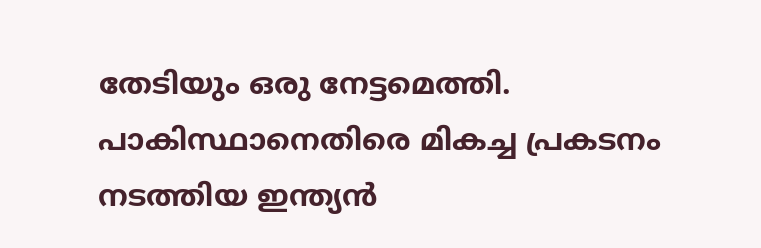തേടിയും ഒരു നേട്ടമെത്തി. പാകിസ്ഥാനെതിരെ മികച്ച പ്രകടനം നടത്തിയ ഇന്ത്യന്‍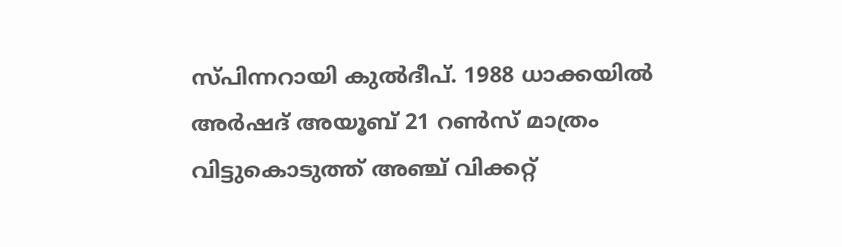സ്പിന്നറായി കുല്‍ദീപ്. 1988 ധാക്കയില്‍ അര്‍ഷദ് അയൂബ് 21 റണ്‍സ് മാത്രം വിട്ടുകൊടുത്ത് അഞ്ച് വിക്കറ്റ്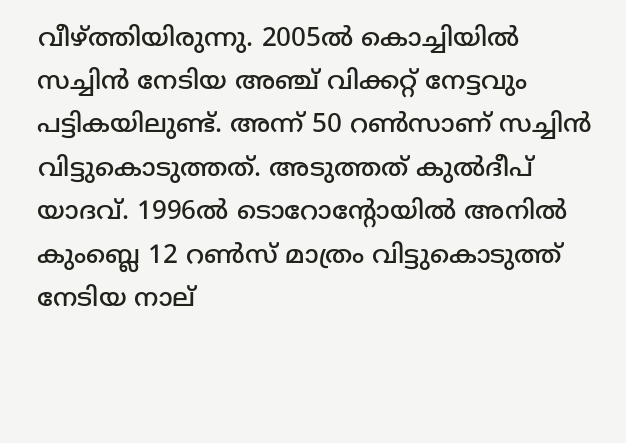വീഴ്ത്തിയിരുന്നു. 2005ല്‍ കൊച്ചിയില്‍ സച്ചിന്‍ നേടിയ അഞ്ച് വിക്കറ്റ് നേട്ടവും പട്ടികയിലുണ്ട്. അന്ന് 50 റണ്‍സാണ് സച്ചിന്‍ വിട്ടുകൊടുത്തത്. അടുത്തത് കുല്‍ദീപ് യാദവ്. 1996ല്‍ ടൊറോന്റോയില്‍ അനില്‍ കുംബ്ലെ 12 റണ്‍സ് മാത്രം വിട്ടുകൊടുത്ത് നേടിയ നാല്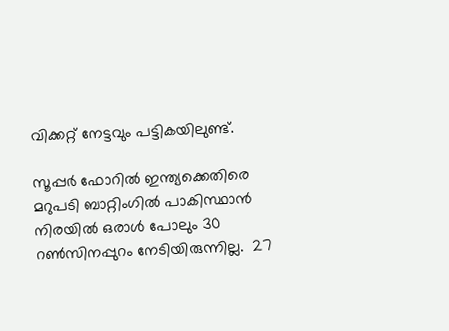വിക്കറ്റ് നേട്ടവും പട്ടികയിലുണ്ട്.

സൂപ്പര്‍ ഫോറില്‍ ഇന്ത്യക്കെതിരെ മറുപടി ബാറ്റിംഗില്‍ പാകിസ്ഥാന്‍ നിരയില്‍ ഒരാള്‍ പോലും 30 റണ്‍സിനപ്പുറം നേടിയിരുന്നില്ല.  27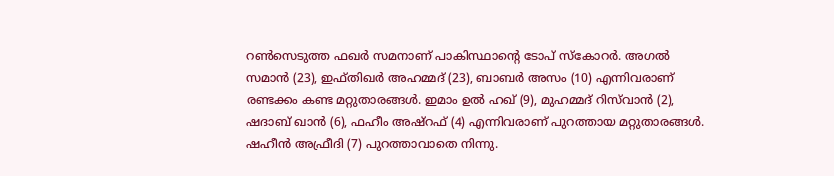റണ്‍സെടുത്ത ഫഖര്‍ സമനാണ് പാകിസ്ഥാന്റെ ടോപ് സ്‌കോറര്‍. അഗല്‍ സമാന്‍ (23), ഇഫ്തിഖര്‍ അഹമ്മദ് (23), ബാബര്‍ അസം (10) എന്നിവരാണ് രണ്ടക്കം കണ്ട മറ്റുതാരങ്ങള്‍. ഇമാം ഉല്‍ ഹഖ് (9), മുഹമ്മദ് റിസ്‌വാന്‍ (2), ഷദാബ് ഖാന്‍ (6), ഫഹീം അഷ്‌റഫ് (4) എന്നിവരാണ് പുറത്തായ മറ്റുതാരങ്ങള്‍. ഷഹീന്‍ അഫ്രീദി (7) പുറത്താവാതെ നിന്നു.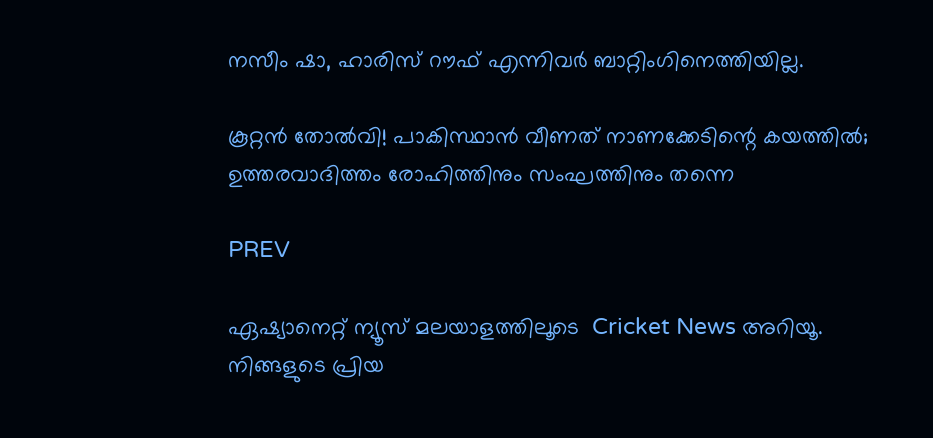നസീം ഷാ, ഹാരിസ് റൗഫ് എന്നിവര്‍ ബാറ്റിംഗിനെത്തിയില്ല.

കൂറ്റന്‍ തോല്‍വി! പാകിസ്ഥാന്‍ വീണത് നാണക്കേടിന്റെ കയത്തില്‍; ഉത്തരവാദിത്തം രോഹിത്തിനും സംഘത്തിനും തന്നെ

PREV

ഏഷ്യാനെറ്റ് ന്യൂസ് മലയാളത്തിലൂടെ  Cricket News അറിയൂ.  നിങ്ങളുടെ പ്രിയ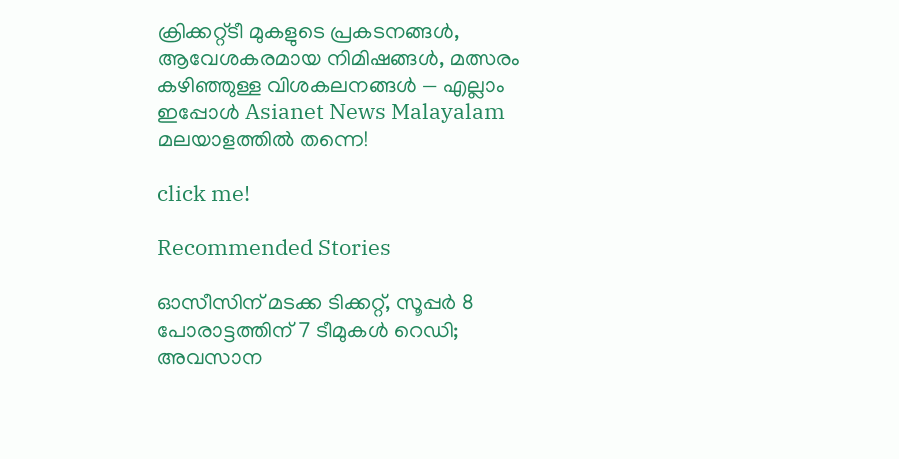ക്രിക്കറ്റ്ടീ മുകളുടെ പ്രകടനങ്ങൾ, ആവേശകരമായ നിമിഷങ്ങൾ, മത്സരം കഴിഞ്ഞുള്ള വിശകലനങ്ങൾ — എല്ലാം ഇപ്പോൾ Asianet News Malayalam മലയാളത്തിൽ തന്നെ!

click me!

Recommended Stories

ഓസീസിന് മടക്ക ടിക്കറ്റ്, സൂപ്പർ 8 പോരാട്ടത്തിന് 7 ടീമുകൾ റെഡി; അവസാന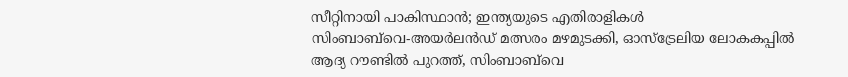സീറ്റിനായി പാകിസ്ഥാൻ; ഇന്ത്യയുടെ എതിരാളികള്‍
സിംബാബ്‌വെ-അയര്‍ലന്‍ഡ് മത്സരം മഴമുടക്കി, ഓസ്ട്രേലിയ ലോകകപ്പില്‍ ആദ്യ റൗണ്ടില്‍ പുറത്ത്, സിംബാബ്‌വെ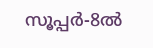സൂപ്പര്‍-8ൽ